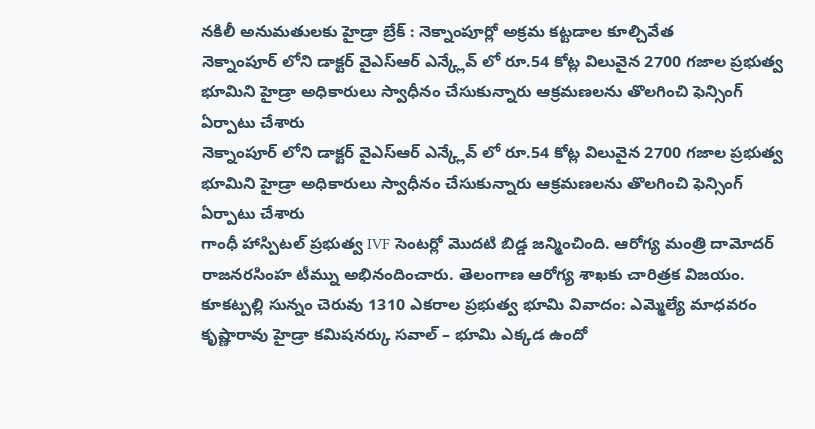నకిలీ అనుమతులకు హైడ్రా బ్రేక్ : నెక్నాంపూర్లో అక్రమ కట్టడాల కూల్చివేత
నెక్నాంపూర్ లోని డాక్టర్ వైఎస్ఆర్ ఎన్క్లేవ్ లో రూ.54 కోట్ల విలువైన 2700 గజాల ప్రభుత్వ భూమిని హైడ్రా అధికారులు స్వాధీనం చేసుకున్నారు ఆక్రమణలను తొలగించి ఫెన్సింగ్ ఏర్పాటు చేశారు
నెక్నాంపూర్ లోని డాక్టర్ వైఎస్ఆర్ ఎన్క్లేవ్ లో రూ.54 కోట్ల విలువైన 2700 గజాల ప్రభుత్వ భూమిని హైడ్రా అధికారులు స్వాధీనం చేసుకున్నారు ఆక్రమణలను తొలగించి ఫెన్సింగ్ ఏర్పాటు చేశారు
గాంధీ హాస్పిటల్ ప్రభుత్వ IVF సెంటర్లో మొదటి బిడ్డ జన్మించింది. ఆరోగ్య మంత్రి దామోదర్ రాజనరసింహ టీమ్ను అభినందించారు. తెలంగాణ ఆరోగ్య శాఖకు చారిత్రక విజయం.
కూకట్పల్లి సున్నం చెరువు 1310 ఎకరాల ప్రభుత్వ భూమి వివాదం: ఎమ్మెల్యే మాధవరం కృష్ణారావు హైడ్రా కమిషనర్కు సవాల్ – భూమి ఎక్కడ ఉందో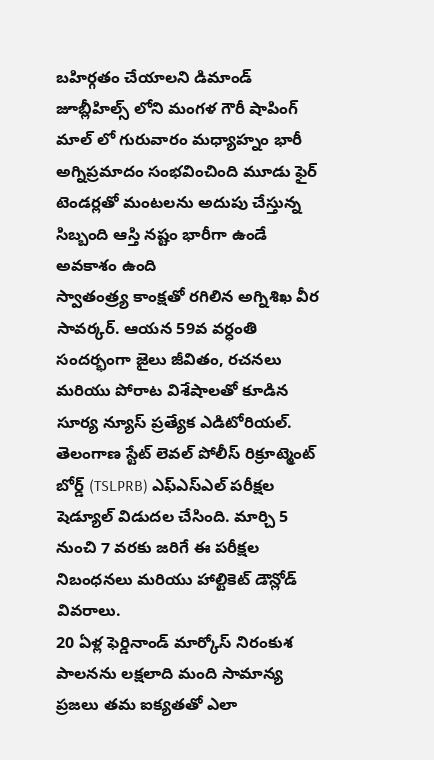బహిర్గతం చేయాలని డిమాండ్
జూబ్లీహిల్స్ లోని మంగళ గౌరీ షాపింగ్ మాల్ లో గురువారం మధ్యాహ్నం భారీ అగ్నిప్రమాదం సంభవించింది మూడు ఫైర్ టెండర్లతో మంటలను అదుపు చేస్తున్న సిబ్బంది ఆస్తి నష్టం భారీగా ఉండే అవకాశం ఉంది
స్వాతంత్ర్య కాంక్షతో రగిలిన అగ్నిశిఖ వీర సావర్కర్. ఆయన 59వ వర్ధంతి సందర్భంగా జైలు జీవితం, రచనలు మరియు పోరాట విశేషాలతో కూడిన సూర్య న్యూస్ ప్రత్యేక ఎడిటోరియల్.
తెలంగాణ స్టేట్ లెవల్ పోలీస్ రిక్రూట్మెంట్ బోర్డ్ (TSLPRB) ఎఫ్ఎస్ఎల్ పరీక్షల షెడ్యూల్ విడుదల చేసింది. మార్చి 5 నుంచి 7 వరకు జరిగే ఈ పరీక్షల నిబంధనలు మరియు హాల్టికెట్ డౌన్లోడ్ వివరాలు.
20 ఏళ్ల ఫెర్డినాండ్ మార్కోస్ నిరంకుశ పాలనను లక్షలాది మంది సామాన్య ప్రజలు తమ ఐక్యతతో ఎలా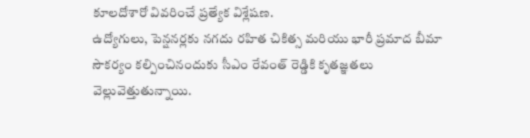కూలదోశారో వివరించే ప్రత్యేక విశ్లేషణ.
ఉద్యోగులు, పెన్షనర్లకు నగదు రహిత చికిత్స మరియు భారీ ప్రమాద బీమా సౌకర్యం కల్పించినందుకు సీఎం రేవంత్ రెడ్డికి కృతజ్ఞతలు వెల్లువెత్తుతున్నాయి.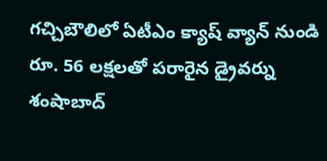గచ్చిబౌలిలో ఏటీఎం క్యాష్ వ్యాన్ నుండి రూ. 56 లక్షలతో పరారైన డ్రైవర్ను శంషాబాద్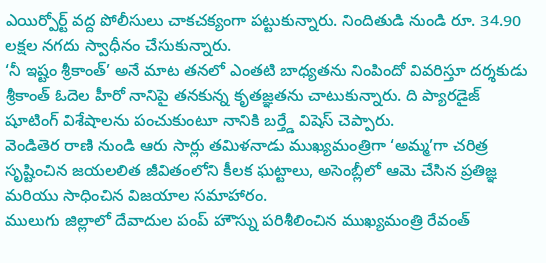ఎయిర్పోర్ట్ వద్ద పోలీసులు చాకచక్యంగా పట్టుకున్నారు. నిందితుడి నుండి రూ. 34.90 లక్షల నగదు స్వాధీనం చేసుకున్నారు.
‘నీ ఇష్టం శ్రీకాంత్’ అనే మాట తనలో ఎంతటి బాధ్యతను నింపిందో వివరిస్తూ దర్శకుడు శ్రీకాంత్ ఓదెల హీరో నానిపై తనకున్న కృతజ్ఞతను చాటుకున్నారు. ది ప్యారడైజ్ షూటింగ్ విశేషాలను పంచుకుంటూ నానికి బర్త్డే విషెస్ చెప్పారు.
వెండితెర రాణి నుండి ఆరు సార్లు తమిళనాడు ముఖ్యమంత్రిగా ‘అమ్మ’గా చరిత్ర సృష్టించిన జయలలిత జీవితంలోని కీలక ఘట్టాలు, అసెంబ్లీలో ఆమె చేసిన ప్రతిజ్ఞ మరియు సాధించిన విజయాల సమాహారం.
ములుగు జిల్లాలో దేవాదుల పంప్ హౌస్ను పరిశీలించిన ముఖ్యమంత్రి రేవంత్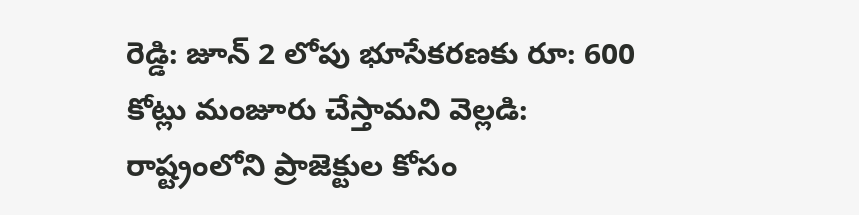రెడ్డి: జూన్ 2 లోపు భూసేకరణకు రూ: 600 కోట్లు మంజూరు చేస్తామని వెల్లడి: రాష్ట్రంలోని ప్రాజెక్టుల కోసం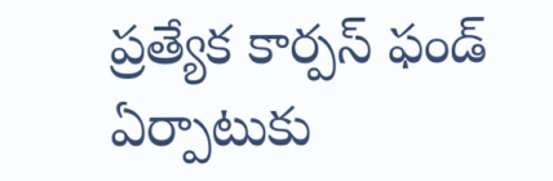ప్రత్యేక కార్పస్ ఫండ్ ఏర్పాటుకు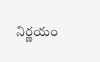నిర్ణయం